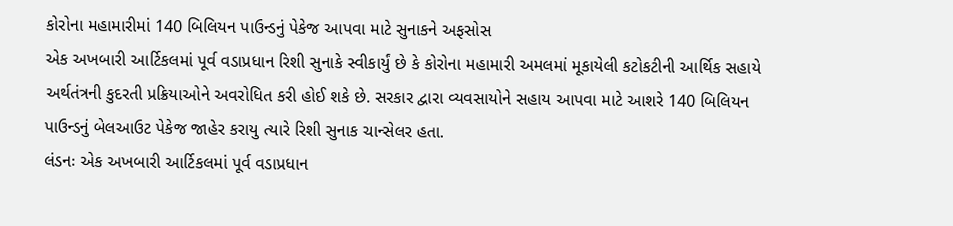કોરોના મહામારીમાં 140 બિલિયન પાઉન્ડનું પેકેજ આપવા માટે સુનાકને અફસોસ
એક અખબારી આર્ટિકલમાં પૂર્વ વડાપ્રધાન રિશી સુનાકે સ્વીકાર્યું છે કે કોરોના મહામારી અમલમાં મૂકાયેલી કટોકટીની આર્થિક સહાયે અર્થતંત્રની કુદરતી પ્રક્રિયાઓને અવરોધિત કરી હોઈ શકે છે. સરકાર દ્વારા વ્યવસાયોને સહાય આપવા માટે આશરે 140 બિલિયન પાઉન્ડનું બેલઆઉટ પેકેજ જાહેર કરાયુ ત્યારે રિશી સુનાક ચાન્સેલર હતા.
લંડનઃ એક અખબારી આર્ટિકલમાં પૂર્વ વડાપ્રધાન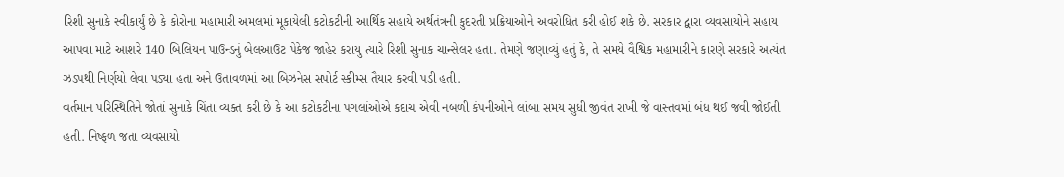રિશી સુનાકે સ્વીકાર્યું છે કે કોરોના મહામારી અમલમાં મૂકાયેલી કટોકટીની આર્થિક સહાયે અર્થતંત્રની કુદરતી પ્રક્રિયાઓને અવરોધિત કરી હોઈ શકે છે. સરકાર દ્વારા વ્યવસાયોને સહાય આપવા માટે આશરે 140 બિલિયન પાઉન્ડનું બેલઆઉટ પેકેજ જાહેર કરાયુ ત્યારે રિશી સુનાક ચાન્સેલર હતા. તેમણે જણાવ્યું હતું કે, તે સમયે વૈશ્વિક મહામારીને કારણે સરકારે અત્યંત ઝડપથી નિર્ણયો લેવા પડ્યા હતા અને ઉતાવળમાં આ બિઝનેસ સપોર્ટ સ્કીમ્સ તૈયાર કરવી પડી હતી.
વર્તમાન પરિસ્થિતિને જોતાં સુનાકે ચિંતા વ્યક્ત કરી છે કે આ કટોકટીના પગલાંઓએ કદાચ એવી નબળી કંપનીઓને લાંબા સમય સુધી જીવંત રાખી જે વાસ્તવમાં બંધ થઈ જવી જોઈતી હતી. નિષ્ફળ જતા વ્યવસાયો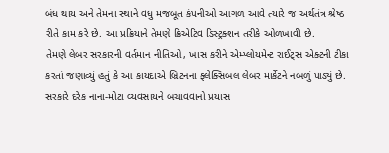બંધ થાય અને તેમના સ્થાને વધુ મજબૂત કંપનીઓ આગળ આવે ત્યારે જ અર્થતંત્ર શ્રેષ્ઠ રીતે કામ કરે છે. આ પ્રક્રિયાને તેમણે ક્રિએટિવ ડિસ્ટ્રક્શન તરીકે ઓળખાવી છે.
તેમણે લેબર સરકારની વર્તમાન નીતિઓ, ખાસ કરીને એમ્પ્લોયમેન્ટ રાઈટ્સ એક્ટની ટીકા કરતાં જણાવ્યું હતું કે આ કાયદાએ બ્રિટનના ફ્લેક્સિબલ લેબર માર્કેટને નબળું પાડ્યું છે. સરકારે દરેક નાના-મોટા વ્યવસાયને બચાવવાનો પ્રયાસ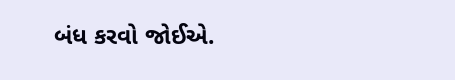બંધ કરવો જોઈએ.